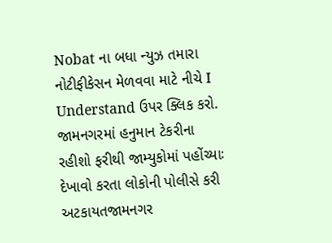Nobat ના બધા ન્યુઝ તમારા નોટીફીકેસન મેળવવા માટે નીચે I Understand ઉપર ક્લિક કરો.
જામનગરમાં હનુમાન ટેકરીના રહીશો ફરીથી જામ્યુકોમાં પહોંચ્યાઃ દેખાવો કરતા લોકોની પોલીસે કરી અટકાયતજામનગર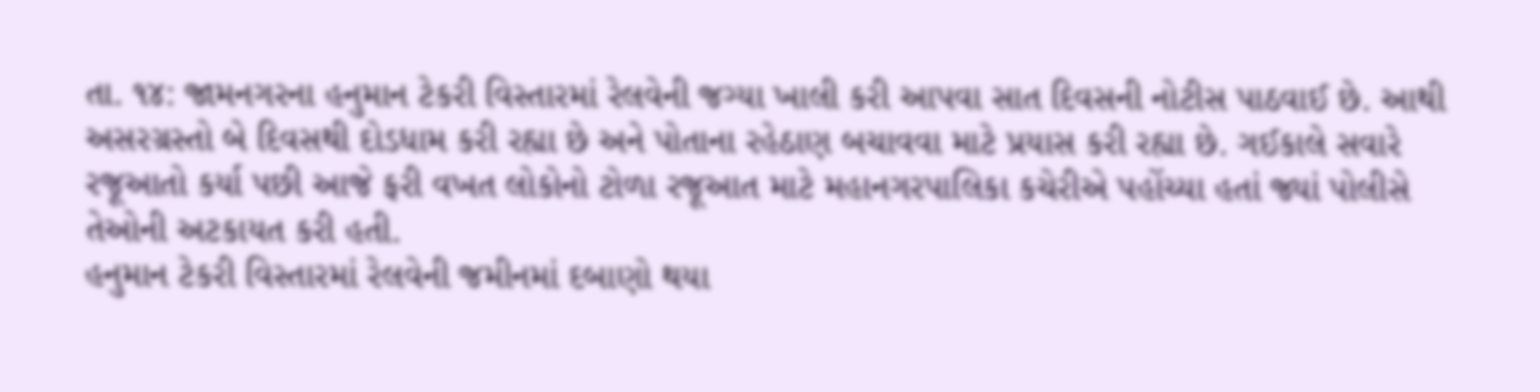તા. ૧૪: જામનગરના હનુમાન ટેકરી વિસ્તારમાં રેલવેની જગ્યા ખાલી કરી આપવા સાત દિવસની નોટીસ પાઠવાઈ છે. આથી અસરગ્રસ્તો બે દિવસથી દોડધામ કરી રહ્યા છે અને પોતાના રહેઠાણ બચાવવા માટે પ્રયાસ કરી રહ્યા છે. ગઈકાલે સવારે રજૂઆતો કર્યા પછી આજે ફરી વખત લોકોનો ટોળા રજૂઆત માટે મહાનગરપાલિકા કચેરીએ પહોંચ્યા હતાં જ્યાં પોલીસે તેઓની અટકાયત કરી હતી.
હનુમાન ટેકરી વિસ્તારમાં રેલવેની જમીનમાં દબાણો થયા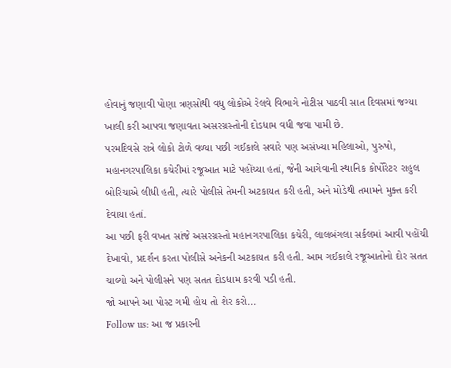હોવાનું જણાવી પોણા ત્રણસોથી વધુ લોકોએ રેલવે વિભાગે નોટીસ પાઠવી સાત દિવસમાં જગ્યા ખાલી કરી આપવા જણાવતા અસરગ્રસ્તોની દોડધામ વધી જવા પામી છે.
પરમદિવસે રાત્રે લોકો ટોળે વળ્યા પછી ગઈકાલે સવારે પણ અસંખ્યા મહિલાઓ, પુરુષો, મહાનગરપાલિકા કચેરીમાં રજૂઆત માટે પહોંચ્યા હતાં, જેની આગેવાની સ્થાનિક કોર્પોરેટર રાહુલ બોરિચાએ લીધી હતી, ત્યારે પોલીસે તેમની અટકાયત કરી હતી, અને મોડેથી તમામને મુક્ત કરી દેવાયા હતાં.
આ પછી ફરી વખત સાંજે અસરગ્રસ્તો મહાનગરપાલિકા કચેરી, લાલબંગલા સર્કલમાં આવી પહોંચી દેખાવો, પ્રદર્શન કરતા પોલીસે અનેકની અટકાયત કરી હતી. આમ ગઈકાલે રજૂઆતોનો દોર સતત ચાલ્યો અને પોલીસને પણ સતત દોડધામ કરવી પડી હતી.
જો આપને આ પોસ્ટ ગમી હોય તો શેર કરો...
Follow us: આ જ પ્રકારની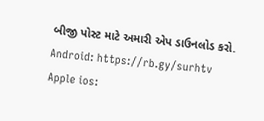બીજી પોસ્ટ માટે અમારી એપ ડાઉનલોડ કરો.
Android: https://rb.gy/surhtv
Apple ios: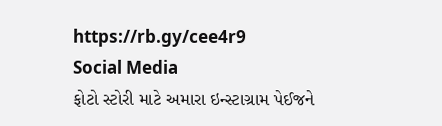https://rb.gy/cee4r9
Social Media
ફોટો સ્ટોરી માટે અમારા ઇન્સ્ટાગ્રામ પેઈજને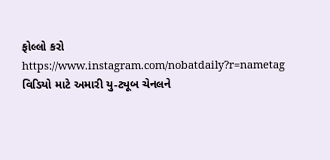ફોલ્લો કરો
https://www.instagram.com/nobatdaily?r=nametag
વિડિયો માટે અમારી યુ-ટ્યૂબ ચેનલને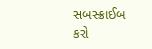સબસ્ક્રાઈબ કરો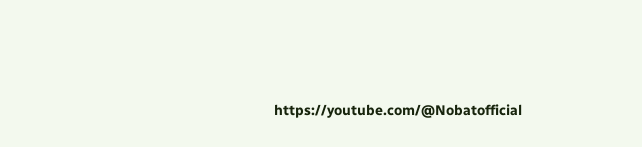https://youtube.com/@Nobatofficial